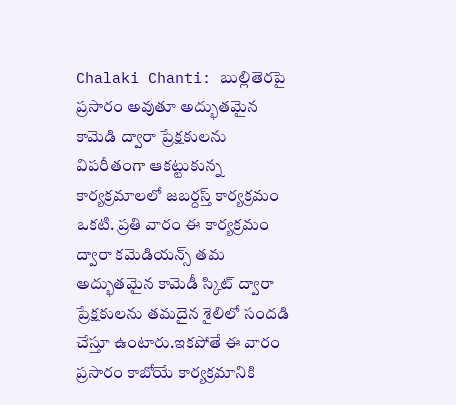Chalaki Chanti: బుల్లితెరపై ప్రసారం అవుతూ అద్భుతమైన కామెడి ద్వారా ప్రేక్షకులను విపరీతంగా ఆకట్టుకున్న కార్యక్రమాలలో జబర్దస్త్ కార్యక్రమం ఒకటి. ప్రతి వారం ఈ కార్యక్రమం ద్వారా కమెడియన్స్ తమ అద్భుతమైన కామెడీ స్కిట్ ద్వారా ప్రేక్షకులను తమదైన శైలిలో సందడి చేస్తూ ఉంటారు.ఇకపోతే ఈ వారం ప్రసారం కాబోయే కార్యక్రమానికి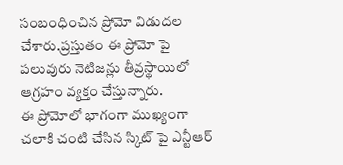సంబంధించిన ప్రోమో విడుదల చేశారు.ప్రస్తుతం ఈ ప్రోమో పై పలువురు నెటిజన్లు తీవ్రస్థాయిలో ఆగ్రహం వ్యక్తం చేస్తున్నారు.
ఈ ప్రోమోలో భాగంగా ముఖ్యంగా చలాకి చంటి చేసిన స్కిట్ పై ఎన్టీఆర్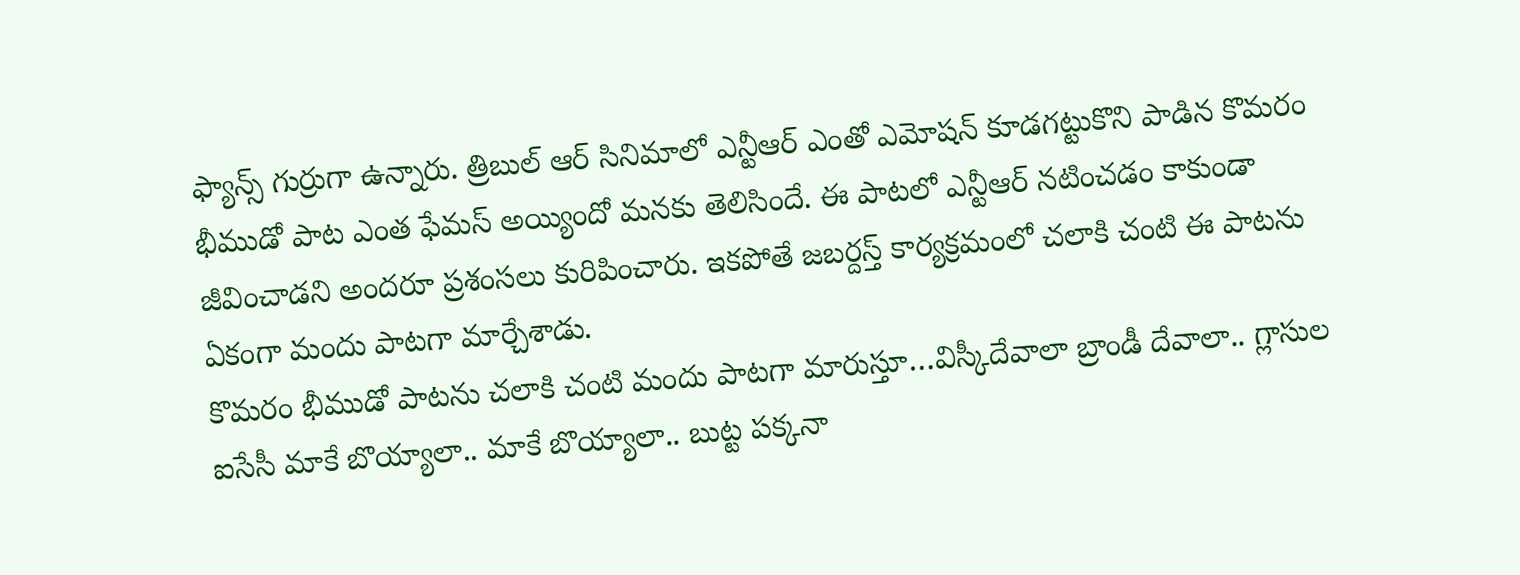ఫ్యాన్స్ గుర్రుగా ఉన్నారు. త్రిబుల్ ఆర్ సినిమాలో ఎన్టీఆర్ ఎంతో ఎమోషన్ కూడగట్టుకొని పాడిన కొమరం భీముడో పాట ఎంత ఫేమస్ అయ్యిందో మనకు తెలిసిందే. ఈ పాటలో ఎన్టీఆర్ నటించడం కాకుండా జీవించాడని అందరూ ప్రశంసలు కురిపించారు. ఇకపోతే జబర్దస్త్ కార్యక్రమంలో చలాకి చంటి ఈ పాటను ఏకంగా మందు పాటగా మార్చేశాడు.
కొమరం భీముడో పాటను చలాకి చంటి మందు పాటగా మారుస్తూ…విస్కీదేవాలా బ్రాండీ దేవాలా.. గ్లాసుల ఐసేసీ మాకే బొయ్యాలా.. మాకే బొయ్యాలా.. బుట్ట పక్కనా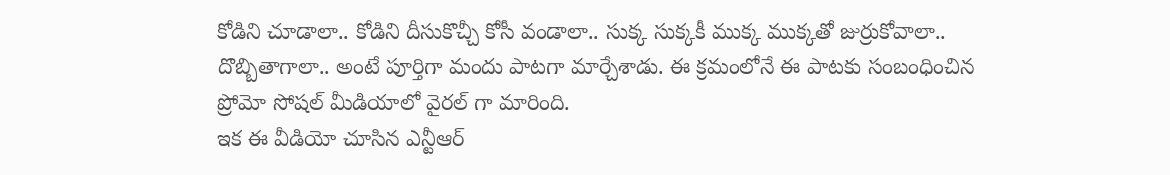కోడిని చూడాలా.. కోడిని దీసుకొచ్చీ కోసీ వండాలా.. సుక్క సుక్కకీ ముక్క ముక్కతో జుర్రుకోవాలా.. దొబ్బితాగాలా.. అంటే పూర్తిగా మందు పాటగా మార్చేశాడు. ఈ క్రమంలోనే ఈ పాటకు సంబంధించిన ప్రోమో సోషల్ మీడియాలో వైరల్ గా మారింది.
ఇక ఈ వీడియో చూసిన ఎన్టీఆర్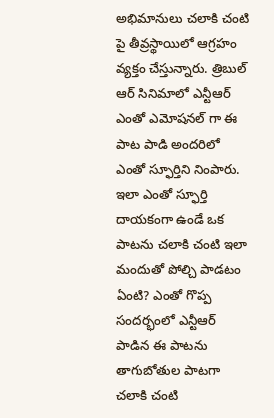అభిమానులు చలాకి చంటి పై తీవ్రస్థాయిలో ఆగ్రహం వ్యక్తం చేస్తున్నారు. త్రిబుల్ ఆర్ సినిమాలో ఎన్టీఆర్ ఎంతో ఎమోషనల్ గా ఈ పాట పాడి అందరిలో ఎంతో స్ఫూర్తిని నింపారు. ఇలా ఎంతో స్ఫూర్తి దాయకంగా ఉండే ఒక పాటను చలాకి చంటి ఇలా మందుతో పోల్చి పాడటం ఏంటి? ఎంతో గొప్ప సందర్భంలో ఎన్టీఆర్ పాడిన ఈ పాటను తాగుబోతుల పాటగా చలాకి చంటి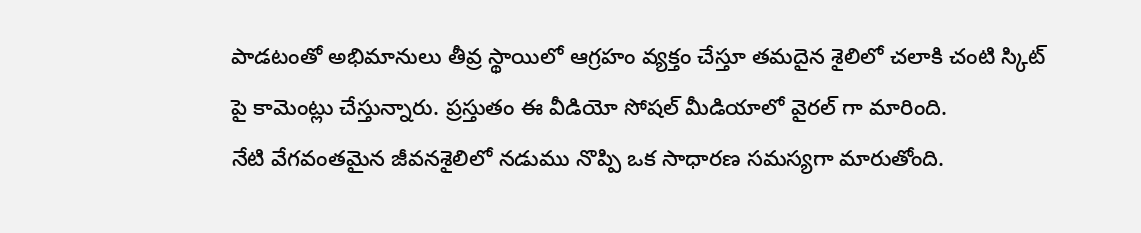పాడటంతో అభిమానులు తీవ్ర స్థాయిలో ఆగ్రహం వ్యక్తం చేస్తూ తమదైన శైలిలో చలాకి చంటి స్కిట్ పై కామెంట్లు చేస్తున్నారు. ప్రస్తుతం ఈ వీడియో సోషల్ మీడియాలో వైరల్ గా మారింది.
నేటి వేగవంతమైన జీవనశైలిలో నడుము నొప్పి ఒక సాధారణ సమస్యగా మారుతోంది.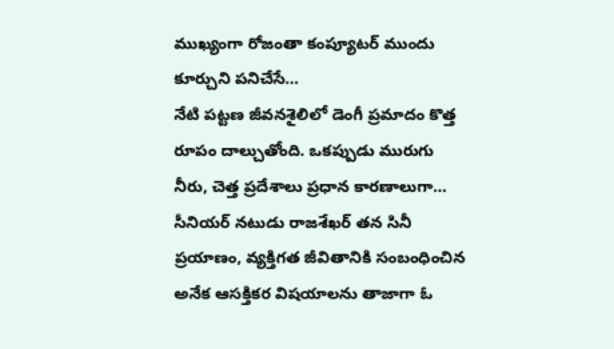ముఖ్యంగా రోజంతా కంప్యూటర్ ముందు కూర్చుని పనిచేసే…
నేటి పట్టణ జీవనశైలిలో డెంగీ ప్రమాదం కొత్త రూపం దాల్చుతోంది. ఒకప్పుడు మురుగు నీరు, చెత్త ప్రదేశాలు ప్రధాన కారణాలుగా…
సీనియర్ నటుడు రాజశేఖర్ తన సినీ ప్రయాణం, వ్యక్తిగత జీవితానికి సంబంధించిన అనేక ఆసక్తికర విషయాలను తాజాగా ఓ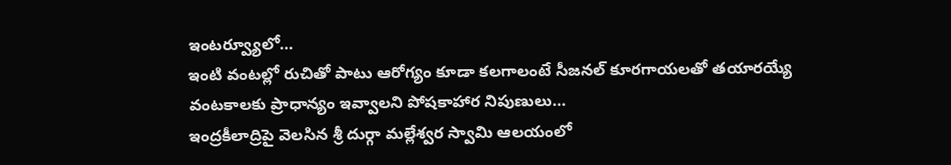ఇంటర్వ్యూలో…
ఇంటి వంటల్లో రుచితో పాటు ఆరోగ్యం కూడా కలగాలంటే సీజనల్ కూరగాయలతో తయారయ్యే వంటకాలకు ప్రాధాన్యం ఇవ్వాలని పోషకాహార నిపుణులు…
ఇంద్రకీలాద్రిపై వెలసిన శ్రీ దుర్గా మల్లేశ్వర స్వామి ఆలయంలో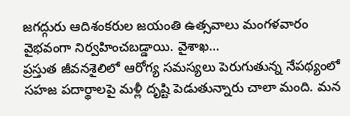జగద్గురు ఆదిశంకరుల జయంతి ఉత్సవాలు మంగళవారం వైభవంగా నిర్వహించబడ్డాయి. వైశాఖ…
ప్రస్తుత జీవనశైలిలో ఆరోగ్య సమస్యలు పెరుగుతున్న నేపథ్యంలో సహజ పదార్థాలపై మళ్లీ దృష్టి పెడుతున్నారు చాలా మంది. మన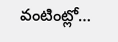వంటింట్లో…